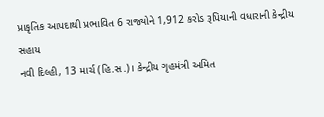પ્રાકૃતિક આપદાથી પ્રભાવિત 6 રાજ્યોને 1,912 કરોડ રૂપિયાની વધારાની કેન્દ્રીય સહાય
નવી દિલ્હી, 13 માર્ચ (હિ.સ.)। કેન્દ્રીય ગૃહમંત્રી અમિત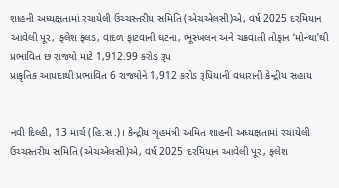શાહની અધ્યક્ષતામાં રચાયેલી ઉચ્ચસ્તરીય સમિતિ (એચએલસી)એ, વર્ષ 2025 દરમિયાન આવેલી પૂર, ફ્લેશ ફ્લડ, વાદળ ફાટવાની ઘટના, ભૂસ્ખલન અને ચક્રવાતી તોફાન ‘મોન્થા’થી પ્રભાવિત છ રાજ્યો માટે 1,912.99 કરોડ રૂપ
પ્રાકૃતિક આપદાથી પ્રભાવિત 6 રાજ્યોને 1,912 કરોડ રૂપિયાની વધારાની કેન્દ્રીય સહાય


નવી દિલ્હી, 13 માર્ચ (હિ.સ.)। કેન્દ્રીય ગૃહમંત્રી અમિત શાહની અધ્યક્ષતામાં રચાયેલી ઉચ્ચસ્તરીય સમિતિ (એચએલસી)એ, વર્ષ 2025 દરમિયાન આવેલી પૂર, ફ્લેશ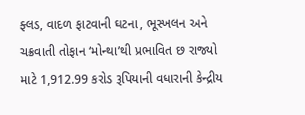ફ્લડ, વાદળ ફાટવાની ઘટના, ભૂસ્ખલન અને ચક્રવાતી તોફાન ‘મોન્થા’થી પ્રભાવિત છ રાજ્યો માટે 1,912.99 કરોડ રૂપિયાની વધારાની કેન્દ્રીય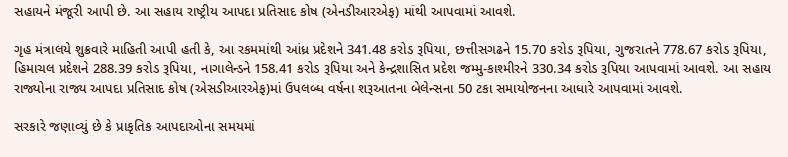સહાયને મંજૂરી આપી છે. આ સહાય રાષ્ટ્રીય આપદા પ્રતિસાદ કોષ (એનડીઆરએફ) માંથી આપવામાં આવશે.

ગૃહ મંત્રાલયે શુક્રવારે માહિતી આપી હતી કે, આ રકમમાંથી આંધ્ર પ્રદેશને 341.48 કરોડ રૂપિયા, છત્તીસગઢને 15.70 કરોડ રૂપિયા, ગુજરાતને 778.67 કરોડ રૂપિયા, હિમાચલ પ્રદેશને 288.39 કરોડ રૂપિયા, નાગાલેન્ડને 158.41 કરોડ રૂપિયા અને કેન્દ્રશાસિત પ્રદેશ જમ્મુ-કાશ્મીરને 330.34 કરોડ રૂપિયા આપવામાં આવશે. આ સહાય રાજ્યોના રાજ્ય આપદા પ્રતિસાદ કોષ (એસડીઆરએફ)માં ઉપલબ્ધ વર્ષના શરૂઆતના બેલેન્સના 50 ટકા સમાયોજનના આધારે આપવામાં આવશે.

સરકારે જણાવ્યું છે કે પ્રાકૃતિક આપદાઓના સમયમાં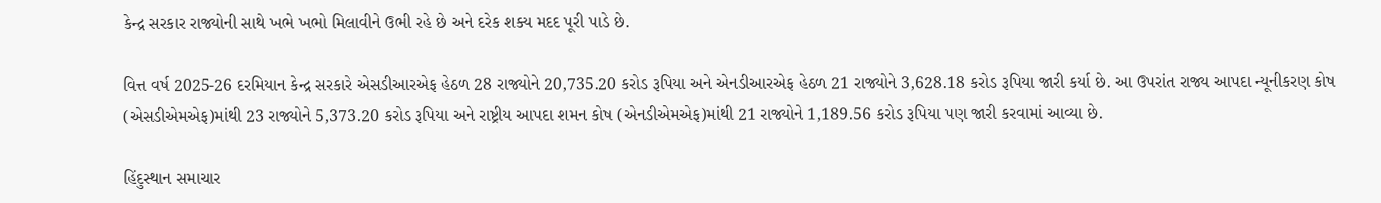કેન્દ્ર સરકાર રાજ્યોની સાથે ખભે ખભો મિલાવીને ઉભી રહે છે અને દરેક શક્ય મદદ પૂરી પાડે છે.

વિત્ત વર્ષ 2025-26 દરમિયાન કેન્દ્ર સરકારે એસડીઆરએફ હેઠળ 28 રાજ્યોને 20,735.20 કરોડ રૂપિયા અને એનડીઆરએફ હેઠળ 21 રાજ્યોને 3,628.18 કરોડ રૂપિયા જારી કર્યા છે. આ ઉપરાંત રાજ્ય આપદા ન્યૂનીકરણ કોષ (એસડીએમએફ)માંથી 23 રાજ્યોને 5,373.20 કરોડ રૂપિયા અને રાષ્ટ્રીય આપદા શમન કોષ (એનડીએમએફ)માંથી 21 રાજ્યોને 1,189.56 કરોડ રૂપિયા પણ જારી કરવામાં આવ્યા છે.

હિંદુસ્થાન સમાચાર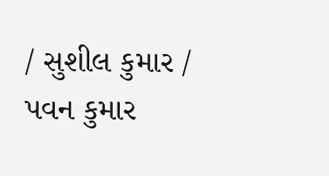/ સુશીલ કુમાર / પવન કુમાર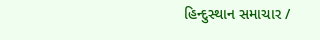હિન્દુસ્થાન સમાચાર /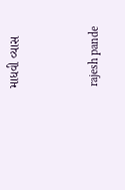માધવી વ્યાસ


 rajesh pande